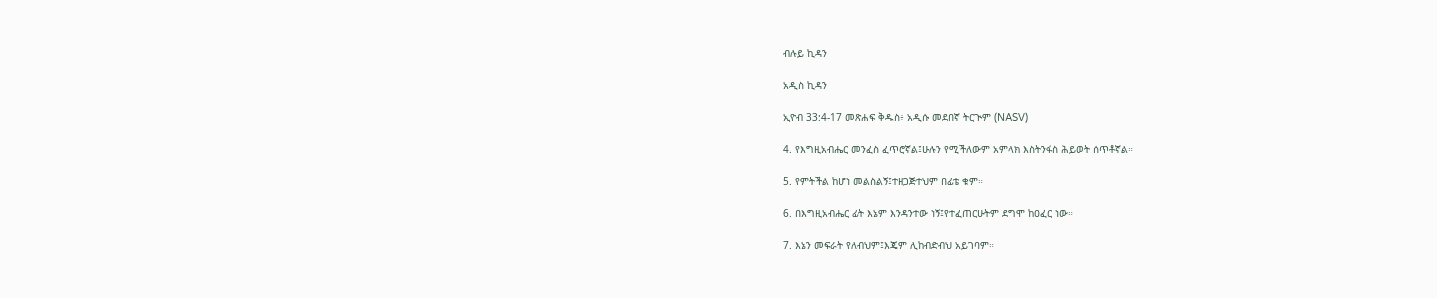ብሉይ ኪዳን

አዲስ ኪዳን

ኢዮብ 33:4-17 መጽሐፍ ቅዱስ፥ አዲሱ መደበኛ ትርጒም (NASV)

4. የእግዚአብሔር መንፈስ ፈጥሮኛል፤ሁሉን የሚችለውም አምላክ እስትንፋስ ሕይወት ሰጥቶኛል።

5. የምትችል ከሆነ መልስልኝ፤ተዘጋጅተህም በፊቴ ቁም።

6. በእግዚአብሔር ፊት እኔም እንዳንተው ነኝ፤የተፈጠርሁትም ደግሞ ከዐፈር ነው።

7. እኔን መፍራት የለብህም፤እጄም ሊከብድብህ አይገባም።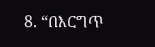8. “በእርግጥ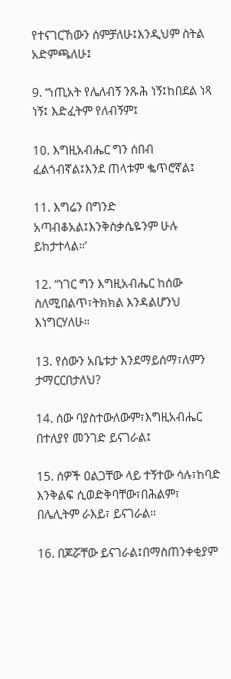የተናገርኸውን ሰምቻለሁ፤እንዲህም ስትል አድምጫለሁ፤

9. ‘ኀጢአት የሌለብኝ ንጹሕ ነኝ፤ከበደል ነጻ ነኝ፤ እድፈትም የለብኝም፤

10. እግዚአብሔር ግን ሰበብ ፈልጎብኛል፤እንደ ጠላቱም ቈጥሮኛል፤

11. እግሬን በግንድ አጣብቆአል፤እንቅስቃሴዬንም ሁሉ ይከታተላል።’

12. “ነገር ግን እግዚአብሔር ከሰው ስለሚበልጥ፣ትክክል እንዳልሆንህ እነግርሃለሁ።

13. የሰውን አቤቱታ እንደማይሰማ፣ለምን ታማርርበታለህ?

14. ሰው ባያስተውለውም፣እግዚአብሔር በተለያየ መንገድ ይናገራል፤

15. ሰዎች ዐልጋቸው ላይ ተኝተው ሳሉ፣ከባድ እንቅልፍ ሲወድቅባቸው፣በሕልም፣ በሌሊትም ራእይ፣ ይናገራል።

16. በጆሯቸው ይናገራል፤በማስጠንቀቂያም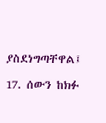ያስደነግጣቸዋል፤

17. ሰውን ከክፉ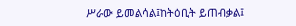ሥራው ይመልሳል፤ከትዕቢት ይጠብቃል፤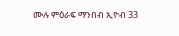ሙሉ ምዕራፍ ማንበብ ኢዮብ 33